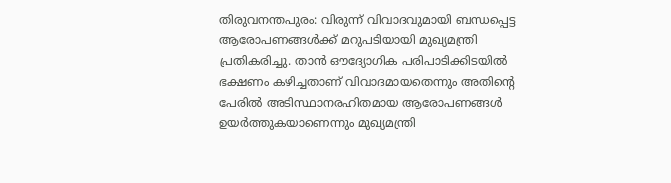തിരുവനന്തപുരം: വിരുന്ന് വിവാദവുമായി ബന്ധപ്പെട്ട ആരോപണങ്ങൾക്ക് മറുപടിയായി മുഖ്യമന്ത്രി പ്രതികരിച്ചു. താൻ ഔദ്യോഗിക പരിപാടിക്കിടയിൽ ഭക്ഷണം കഴിച്ചതാണ് വിവാദമായതെന്നും അതിന്റെ പേരിൽ അടിസ്ഥാനരഹിതമായ ആരോപണങ്ങൾ ഉയർത്തുകയാണെന്നും മുഖ്യമന്ത്രി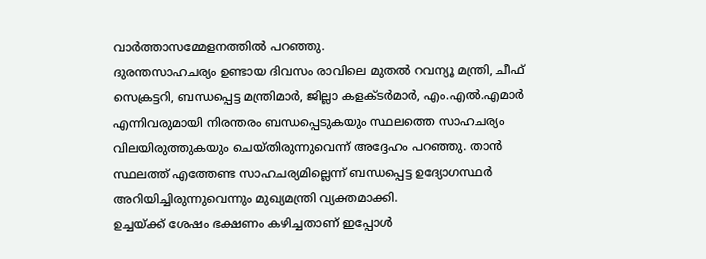വാർത്താസമ്മേളനത്തിൽ പറഞ്ഞു.
ദുരന്തസാഹചര്യം ഉണ്ടായ ദിവസം രാവിലെ മുതൽ റവന്യൂ മന്ത്രി, ചീഫ് സെക്രട്ടറി, ബന്ധപ്പെട്ട മന്ത്രിമാർ, ജില്ലാ കളക്ടർമാർ, എം.എൽ.എമാർ എന്നിവരുമായി നിരന്തരം ബന്ധപ്പെടുകയും സ്ഥലത്തെ സാഹചര്യം വിലയിരുത്തുകയും ചെയ്തിരുന്നുവെന്ന് അദ്ദേഹം പറഞ്ഞു. താൻ സ്ഥലത്ത് എത്തേണ്ട സാഹചര്യമില്ലെന്ന് ബന്ധപ്പെട്ട ഉദ്യോഗസ്ഥർ അറിയിച്ചിരുന്നുവെന്നും മുഖ്യമന്ത്രി വ്യക്തമാക്കി.
ഉച്ചയ്ക്ക് ശേഷം ഭക്ഷണം കഴിച്ചതാണ് ഇപ്പോൾ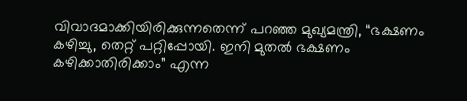വിവാദമാക്കിയിരിക്കുന്നതെന്ന് പറഞ്ഞ മുഖ്യമന്ത്രി, “ഭക്ഷണം കഴിച്ചു, തെറ്റ് പറ്റിപ്പോയി. ഇനി മുതൽ ഭക്ഷണം കഴിക്കാതിരിക്കാം” എന്ന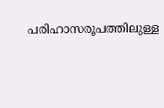പരിഹാസരൂപത്തിലുള്ള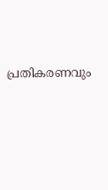പ്രതികരണവും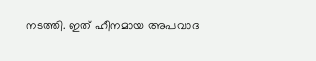നടത്തി. ഇത് ഹീനമായ അപവാദ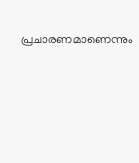പ്രചാരണമാണെന്നും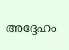അദ്ദേഹം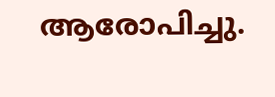ആരോപിച്ചു.